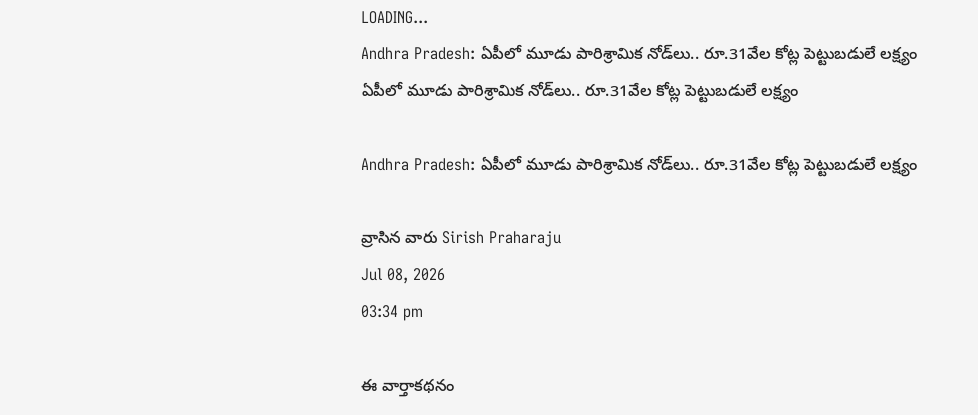LOADING...
Andhra Pradesh: ఏపీలో మూడు పారిశ్రామిక నోడ్‌లు.. రూ.31వేల కోట్ల పెట్టుబడులే లక్ష్యం
ఏపీలో మూడు పారిశ్రామిక నోడ్‌లు.. రూ.31వేల కోట్ల పెట్టుబడులే లక్ష్యం

Andhra Pradesh: ఏపీలో మూడు పారిశ్రామిక నోడ్‌లు.. రూ.31వేల కోట్ల పెట్టుబడులే లక్ష్యం

వ్రాసిన వారు Sirish Praharaju
Jul 08, 2026
03:34 pm

ఈ వార్తాకథనం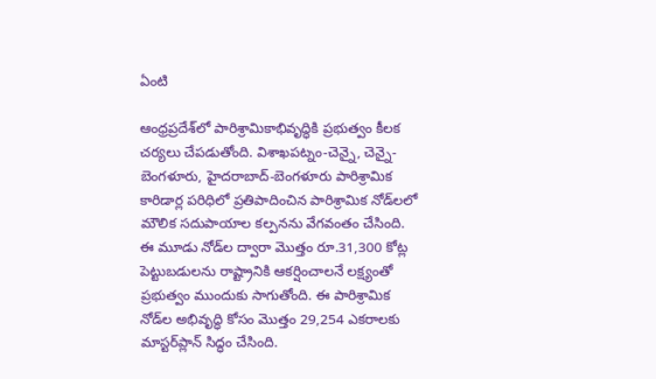ఏంటి

ఆంధ్రప్రదేశ్‌లో పారిశ్రామికాభివృద్ధికి ప్రభుత్వం కీలక చర్యలు చేపడుతోంది. విశాఖపట్నం-చెన్నై, చెన్నై-బెంగళూరు, హైదరాబాద్‌-బెంగళూరు పారిశ్రామిక కారిడార్ల పరిధిలో ప్రతిపాదించిన పారిశ్రామిక నోడ్‌లలో మౌలిక సదుపాయాల కల్పనను వేగవంతం చేసింది. ఈ మూడు నోడ్‌ల ద్వారా మొత్తం రూ.31,300 కోట్ల పెట్టుబడులను రాష్ట్రానికి ఆకర్షించాలనే లక్ష్యంతో ప్రభుత్వం ముందుకు సాగుతోంది. ఈ పారిశ్రామిక నోడ్‌ల అభివృద్ధి కోసం మొత్తం 29,254 ఎకరాలకు మాస్టర్‌ప్లాన్ సిద్ధం చేసింది.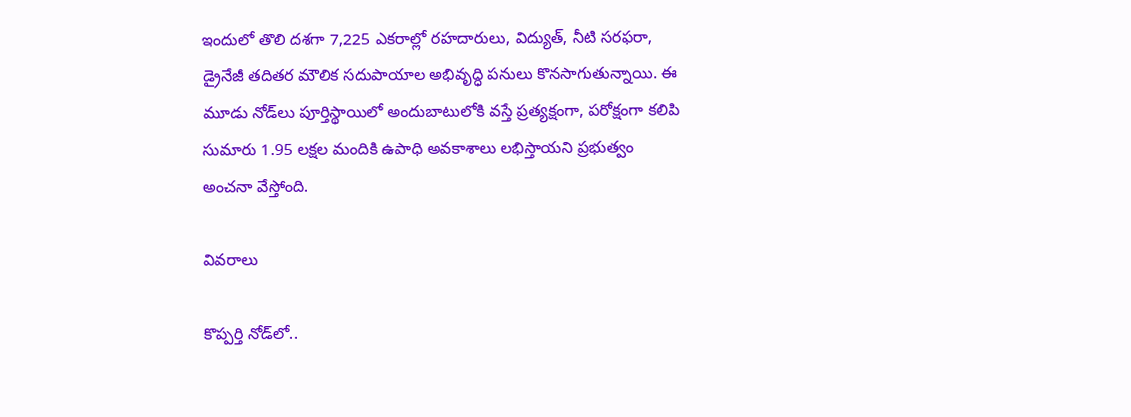ఇందులో తొలి దశగా 7,225 ఎకరాల్లో రహదారులు, విద్యుత్, నీటి సరఫరా, డ్రైనేజీ తదితర మౌలిక సదుపాయాల అభివృద్ధి పనులు కొనసాగుతున్నాయి. ఈ మూడు నోడ్‌లు పూర్తిస్థాయిలో అందుబాటులోకి వస్తే ప్రత్యక్షంగా, పరోక్షంగా కలిపి సుమారు 1.95 లక్షల మందికి ఉపాధి అవకాశాలు లభిస్తాయని ప్రభుత్వం అంచనా వేస్తోంది.

వివరాలు

కొప్పర్తి నోడ్‌లో..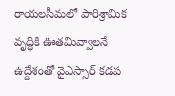రాయలసీమలో పారిశ్రామిక వృద్ధికి ఊతమివ్వాలనే ఉద్దేశంతో వైఎస్సార్‌ కడప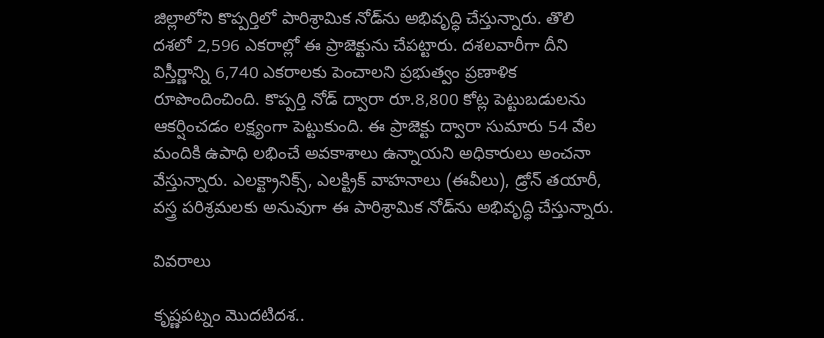జిల్లాలోని కొప్పర్తిలో పారిశ్రామిక నోడ్‌ను అభివృద్ధి చేస్తున్నారు. తొలి దశలో 2,596 ఎకరాల్లో ఈ ప్రాజెక్టును చేపట్టారు. దశలవారీగా దీని విస్తీర్ణాన్ని 6,740 ఎకరాలకు పెంచాలని ప్రభుత్వం ప్రణాళిక రూపొందించింది. కొప్పర్తి నోడ్ ద్వారా రూ.8,800 కోట్ల పెట్టుబడులను ఆకర్షించడం లక్ష్యంగా పెట్టుకుంది. ఈ ప్రాజెక్టు ద్వారా సుమారు 54 వేల మందికి ఉపాధి లభించే అవకాశాలు ఉన్నాయని అధికారులు అంచనా వేస్తున్నారు. ఎలక్ట్రానిక్స్, ఎలక్ట్రిక్ వాహనాలు (ఈవీలు), డ్రోన్ తయారీ, వస్త్ర పరిశ్రమలకు అనువుగా ఈ పారిశ్రామిక నోడ్‌ను అభివృద్ధి చేస్తున్నారు.

వివరాలు

కృష్ణపట్నం మొదటిదశ..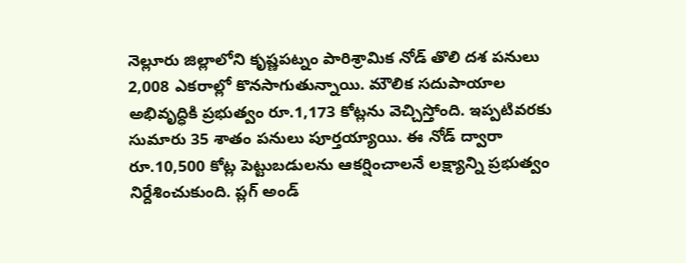నెల్లూరు జిల్లాలోని కృష్ణపట్నం పారిశ్రామిక నోడ్ తొలి దశ పనులు 2,008 ఎకరాల్లో కొనసాగుతున్నాయి. మౌలిక సదుపాయాల అభివృద్ధికి ప్రభుత్వం రూ.1,173 కోట్లను వెచ్చిస్తోంది. ఇప్పటివరకు సుమారు 35 శాతం పనులు పూర్తయ్యాయి. ఈ నోడ్ ద్వారా రూ.10,500 కోట్ల పెట్టుబడులను ఆకర్షించాలనే లక్ష్యాన్ని ప్రభుత్వం నిర్దేశించుకుంది. ప్లగ్‌ అండ్‌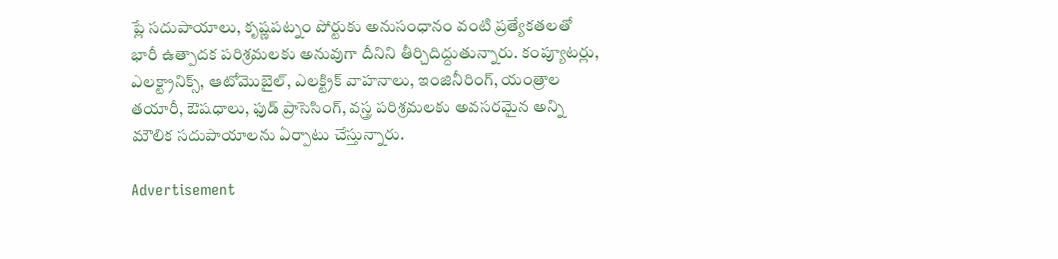ప్లే సదుపాయాలు, కృష్ణపట్నం పోర్టుకు అనుసంధానం వంటి ప్రత్యేకతలతో భారీ ఉత్పాదక పరిశ్రమలకు అనువుగా దీనిని తీర్చిదిద్దుతున్నారు. కంప్యూటర్లు, ఎలక్ట్రానిక్స్, ఆటోమొబైల్, ఎలక్ట్రిక్ వాహనాలు, ఇంజినీరింగ్, యంత్రాల తయారీ, ఔషధాలు, ఫుడ్ ప్రాసెసింగ్, వస్త్ర పరిశ్రమలకు అవసరమైన అన్ని మౌలిక సదుపాయాలను ఏర్పాటు చేస్తున్నారు.

Advertisement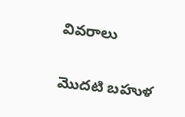వివరాలు

మొదటి బహుళ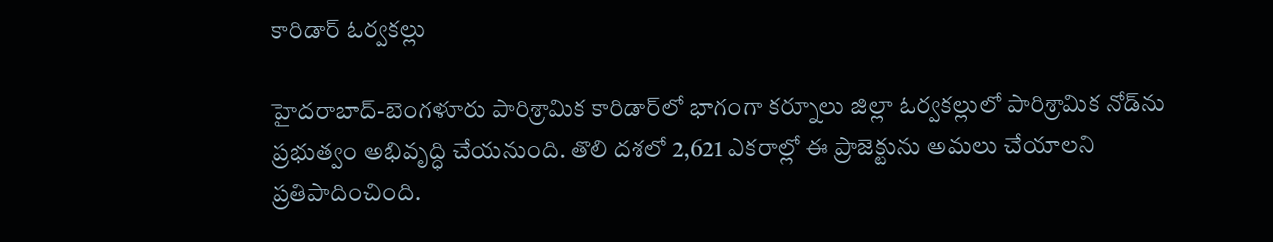కారిడార్‌ ఓర్వకల్లు

హైదరాబాద్‌-బెంగళూరు పారిశ్రామిక కారిడార్‌లో భాగంగా కర్నూలు జిల్లా ఓర్వకల్లులో పారిశ్రామిక నోడ్‌ను ప్రభుత్వం అభివృద్ధి చేయనుంది. తొలి దశలో 2,621 ఎకరాల్లో ఈ ప్రాజెక్టును అమలు చేయాలని ప్రతిపాదించింది.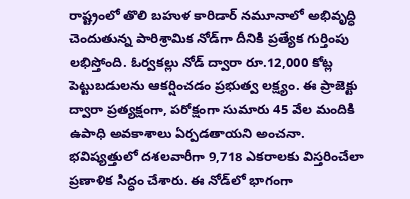రాష్ట్రంలో తొలి బహుళ కారిడార్ నమూనాలో అభివృద్ధి చెందుతున్న పారిశ్రామిక నోడ్‌గా దీనికి ప్రత్యేక గుర్తింపు లభిస్తోంది. ఓర్వకల్లు నోడ్ ద్వారా రూ.12,000 కోట్ల పెట్టుబడులను ఆకర్షించడం ప్రభుత్వ లక్ష్యం. ఈ ప్రాజెక్టు ద్వారా ప్రత్యక్షంగా, పరోక్షంగా సుమారు 45 వేల మందికి ఉపాధి అవకాశాలు ఏర్పడతాయని అంచనా. భవిష్యత్తులో దశలవారీగా 9,718 ఎకరాలకు విస్తరించేలా ప్రణాళిక సిద్ధం చేశారు. ఈ నోడ్‌లో భాగంగా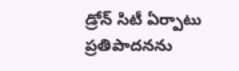డ్రోన్ సిటీ ఏర్పాటు ప్రతిపాదనను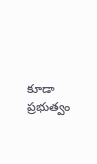కూడా ప్రభుత్వం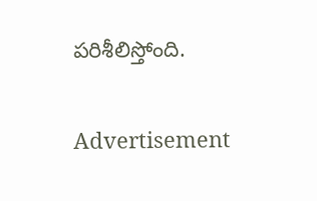పరిశీలిస్తోంది.

Advertisement